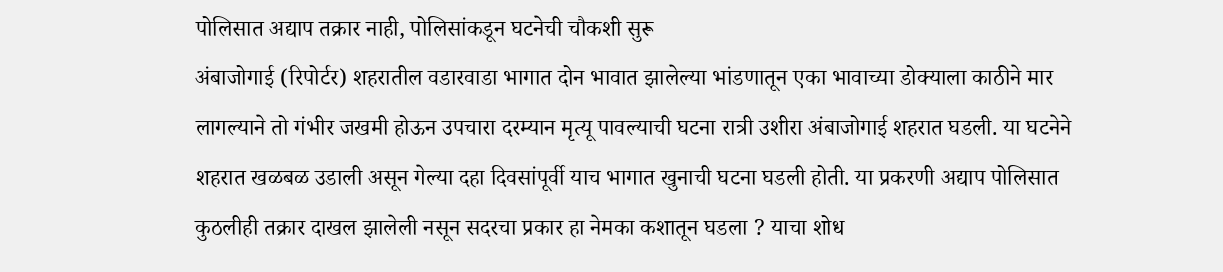पोलिसात अद्याप तक्रार नाही, पोलिसांकडून घटनेची चौकशी सुरू
अंबाजोगाई (रिपोर्टर) शहरातील वडारवाडा भागात दोन भावात झालेल्या भांडणातून एका भावाच्या डोक्याला काठीने मार लागल्याने तो गंभीर जखमी होऊन उपचारा दरम्यान मृत्यू पावल्याची घटना रात्री उशीरा अंबाजोगाई शहरात घडली. या घटनेने शहरात खळबळ उडाली असून गेल्या दहा दिवसांपूर्वी याच भागात खुनाची घटना घडली होती. या प्रकरणी अद्याप पोलिसात कुठलीही तक्रार दाखल झालेली नसून सदरचा प्रकार हा नेमका कशातून घडला ? याचा शोध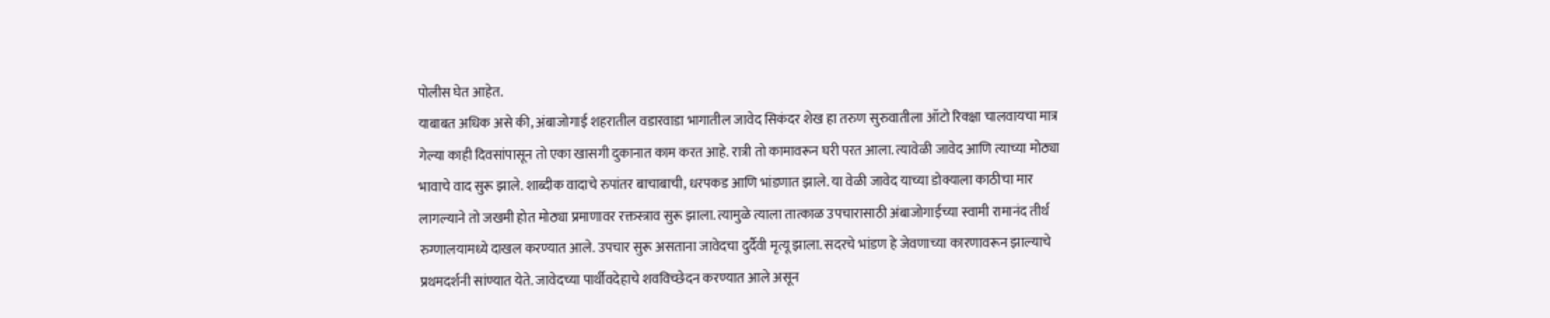पोलीस घेत आहेत.
याबाबत अधिक असे की, अंबाजोगाई शहरातील वडारवाडा भागातील जावेद सिकंदर शेख हा तरुण सुरुवातीला ऑटो रिक्क्षा चालवायचा मात्र गेल्या काही दिवसांपासून तो एका खासगी दुकानात काम करत आहे. रात्री तो कामावरून घरी परत आला. त्यावेळी जावेद आणि त्याच्या मोठ्या भावाचे वाद सुरू झाले. शाब्दीक वादाचे रुपांतर बाचाबाची, धरपकड आणि भांडणात झाले. या वेळी जावेद याच्या डोक्याला काठीचा मार लागल्याने तो जखमी होत मोठ्या प्रमाणावर रक्तस्त्राव सुरू झाला. त्यामुळे त्याला तात्काळ उपचारासाठी अंबाजोगाईच्या स्वामी रामानंद तीर्थ रुग्णालयामध्ये दाखल करण्यात आले. उपचार सुरू असताना जावेदचा दुर्दैवी मृत्यू झाला. सदरचे भांडण हे जेवणाच्या कारणावरून झाल्याचे प्रथमदर्शनी सांण्यात येते. जावेदच्या पार्थीवदेहाचे शवविच्छेदन करण्यात आले असून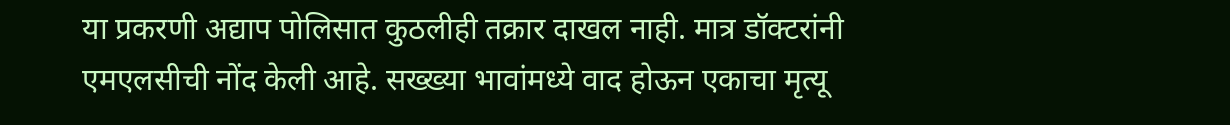या प्रकरणी अद्याप पोलिसात कुठलीही तक्रार दाखल नाही. मात्र डॉक्टरांनी एमएलसीची नोंद केली आहे. सख्ख्या भावांमध्ये वाद होऊन एकाचा मृत्यू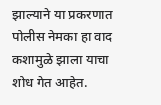झाल्याने या प्रकरणात पोलीस नेमका हा वाद कशामुळे झाला याचा शोध गेत आहेत.